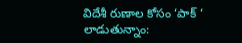విదేశీ రుణాల కోసం ‘పాక్ ‘ లాడుతున్నాం: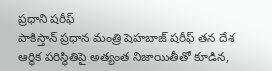ప్రధాని షరీఫ్
పాకిస్తాన్ ప్రధాన మంత్రి షెహబాజ్ షరీఫ్ తన దేశ ఆర్థిక పరిస్థితిపై అత్యంత నిజాయితీతో కూడిన,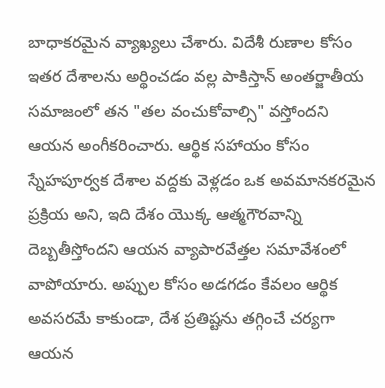బాధాకరమైన వ్యాఖ్యలు చేశారు. విదేశీ రుణాల కోసం ఇతర దేశాలను అర్థించడం వల్ల పాకిస్తాన్ అంతర్జాతీయ సమాజంలో తన "తల వంచుకోవాల్సి" వస్తోందని ఆయన అంగీకరించారు. ఆర్థిక సహాయం కోసం స్నేహపూర్వక దేశాల వద్దకు వెళ్లడం ఒక అవమానకరమైన ప్రక్రియ అని, ఇది దేశం యొక్క ఆత్మగౌరవాన్ని దెబ్బతీస్తోందని ఆయన వ్యాపారవేత్తల సమావేశంలో వాపోయారు. అప్పుల కోసం అడగడం కేవలం ఆర్థిక అవసరమే కాకుండా, దేశ ప్రతిష్టను తగ్గించే చర్యగా ఆయన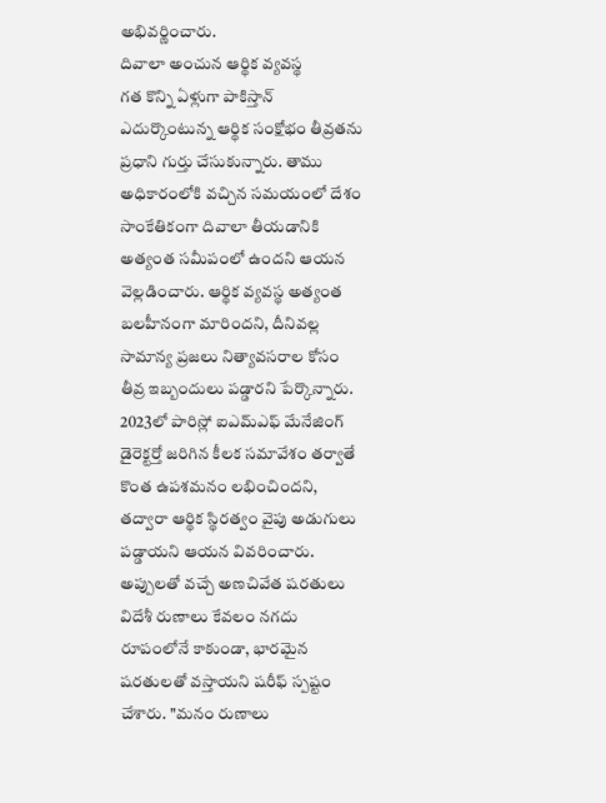అభివర్ణించారు.
దివాలా అంచున ఆర్థిక వ్యవస్థ
గత కొన్ని ఏళ్లుగా పాకిస్తాన్ ఎదుర్కొంటున్న ఆర్థిక సంక్షోభం తీవ్రతను ప్రధాని గుర్తు చేసుకున్నారు. తాము అధికారంలోకి వచ్చిన సమయంలో దేశం సాంకేతికంగా దివాలా తీయడానికి అత్యంత సమీపంలో ఉందని ఆయన వెల్లడించారు. ఆర్థిక వ్యవస్థ అత్యంత బలహీనంగా మారిందని, దీనివల్ల సామాన్య ప్రజలు నిత్యావసరాల కోసం తీవ్ర ఇబ్బందులు పడ్డారని పేర్కొన్నారు. 2023లో పారిస్లో ఐఎమ్ఎఫ్ మేనేజింగ్ డైరెక్టర్తో జరిగిన కీలక సమావేశం తర్వాతే కొంత ఉపశమనం లభించిందని, తద్వారా ఆర్థిక స్థిరత్వం వైపు అడుగులు పడ్డాయని ఆయన వివరించారు.
అప్పులతో వచ్చే అణచివేత షరతులు
విదేశీ రుణాలు కేవలం నగదు రూపంలోనే కాకుండా, భారమైన షరతులతో వస్తాయని షరీఫ్ స్పష్టం చేశారు. "మనం రుణాలు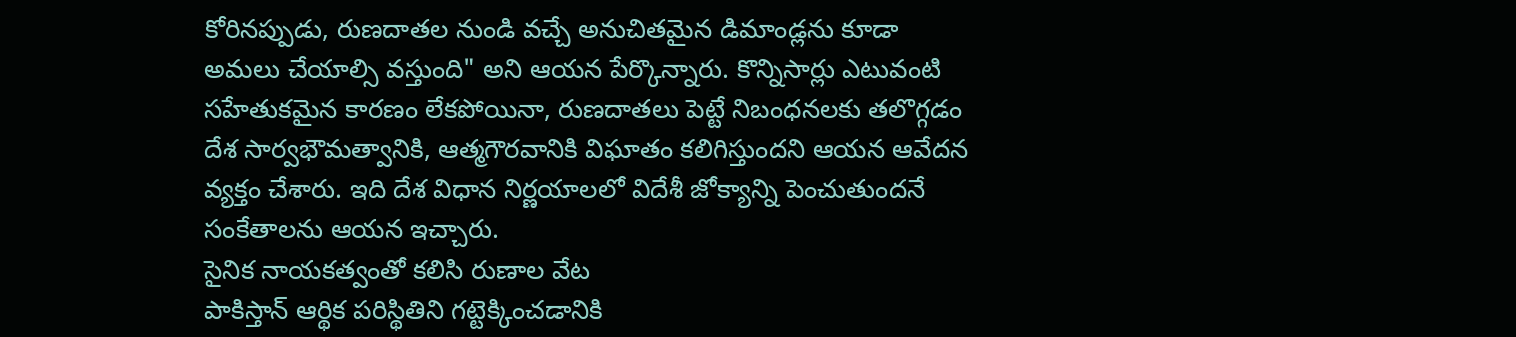కోరినప్పుడు, రుణదాతల నుండి వచ్చే అనుచితమైన డిమాండ్లను కూడా అమలు చేయాల్సి వస్తుంది" అని ఆయన పేర్కొన్నారు. కొన్నిసార్లు ఎటువంటి సహేతుకమైన కారణం లేకపోయినా, రుణదాతలు పెట్టే నిబంధనలకు తలొగ్గడం దేశ సార్వభౌమత్వానికి, ఆత్మగౌరవానికి విఘాతం కలిగిస్తుందని ఆయన ఆవేదన వ్యక్తం చేశారు. ఇది దేశ విధాన నిర్ణయాలలో విదేశీ జోక్యాన్ని పెంచుతుందనే సంకేతాలను ఆయన ఇచ్చారు.
సైనిక నాయకత్వంతో కలిసి రుణాల వేట
పాకిస్తాన్ ఆర్థిక పరిస్థితిని గట్టెక్కించడానికి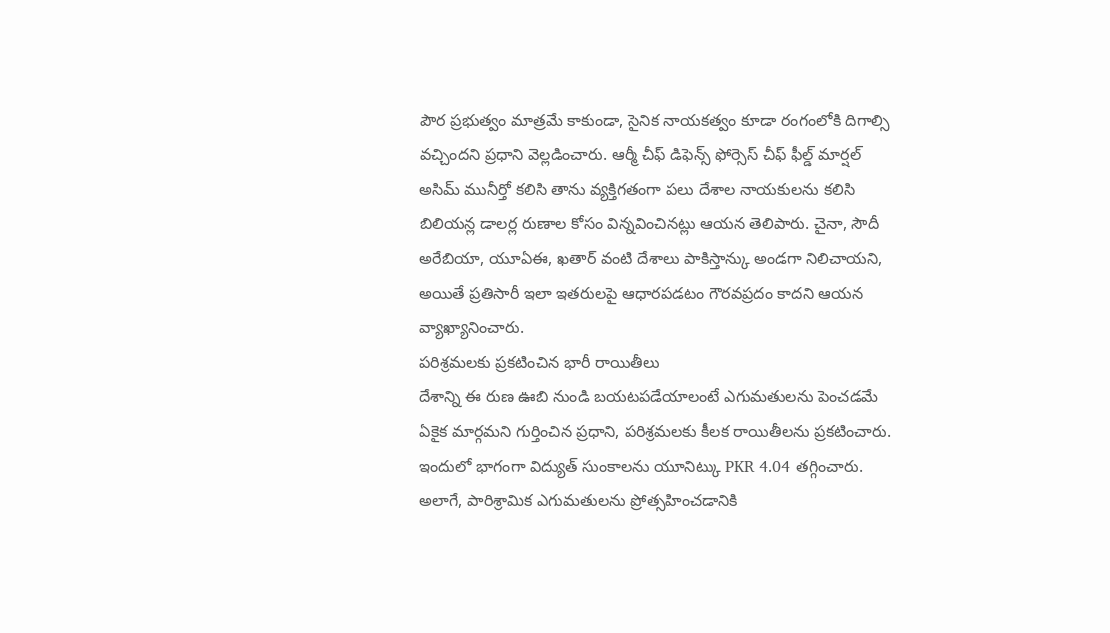పౌర ప్రభుత్వం మాత్రమే కాకుండా, సైనిక నాయకత్వం కూడా రంగంలోకి దిగాల్సి వచ్చిందని ప్రధాని వెల్లడించారు. ఆర్మీ చీఫ్ డిఫెన్స్ ఫోర్సెస్ చీఫ్ ఫీల్డ్ మార్షల్ అసిమ్ మునీర్తో కలిసి తాను వ్యక్తిగతంగా పలు దేశాల నాయకులను కలిసి బిలియన్ల డాలర్ల రుణాల కోసం విన్నవించినట్లు ఆయన తెలిపారు. చైనా, సౌదీ అరేబియా, యూఏఈ, ఖతార్ వంటి దేశాలు పాకిస్తాన్కు అండగా నిలిచాయని, అయితే ప్రతిసారీ ఇలా ఇతరులపై ఆధారపడటం గౌరవప్రదం కాదని ఆయన వ్యాఖ్యానించారు.
పరిశ్రమలకు ప్రకటించిన భారీ రాయితీలు
దేశాన్ని ఈ రుణ ఊబి నుండి బయటపడేయాలంటే ఎగుమతులను పెంచడమే ఏకైక మార్గమని గుర్తించిన ప్రధాని, పరిశ్రమలకు కీలక రాయితీలను ప్రకటించారు. ఇందులో భాగంగా విద్యుత్ సుంకాలను యూనిట్కు PKR 4.04 తగ్గించారు. అలాగే, పారిశ్రామిక ఎగుమతులను ప్రోత్సహించడానికి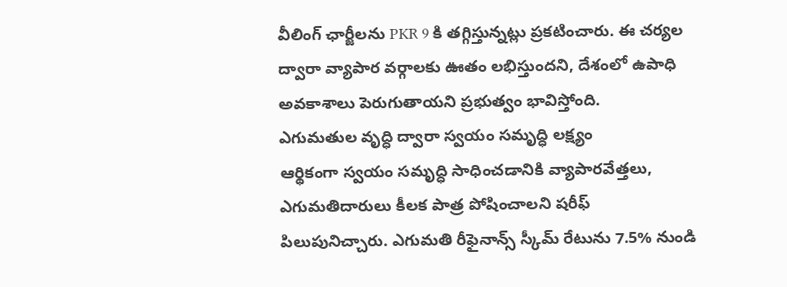వీలింగ్ ఛార్జీలను PKR 9 కి తగ్గిస్తున్నట్లు ప్రకటించారు. ఈ చర్యల ద్వారా వ్యాపార వర్గాలకు ఊతం లభిస్తుందని, దేశంలో ఉపాధి అవకాశాలు పెరుగుతాయని ప్రభుత్వం భావిస్తోంది.
ఎగుమతుల వృద్ధి ద్వారా స్వయం సమృద్ధి లక్ష్యం
ఆర్థికంగా స్వయం సమృద్ధి సాధించడానికి వ్యాపారవేత్తలు, ఎగుమతిదారులు కీలక పాత్ర పోషించాలని షరీఫ్ పిలుపునిచ్చారు. ఎగుమతి రీఫైనాన్స్ స్కీమ్ రేటును 7.5% నుండి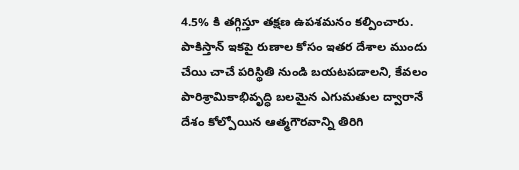4.5% కి తగ్గిస్తూ తక్షణ ఉపశమనం కల్పించారు. పాకిస్తాన్ ఇకపై రుణాల కోసం ఇతర దేశాల ముందు చేయి చాచే పరిస్థితి నుండి బయటపడాలని, కేవలం పారిశ్రామికాభివృద్ధి బలమైన ఎగుమతుల ద్వారానే దేశం కోల్పోయిన ఆత్మగౌరవాన్ని తిరిగి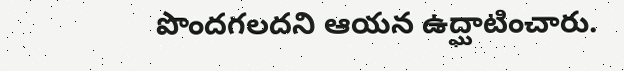పొందగలదని ఆయన ఉద్ఘాటించారు.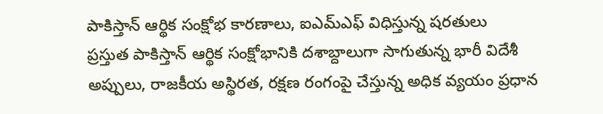పాకిస్తాన్ ఆర్థిక సంక్షోభ కారణాలు, ఐఎమ్ఎఫ్ విధిస్తున్న షరతులు
ప్రస్తుత పాకిస్తాన్ ఆర్థిక సంక్షోభానికి దశాబ్దాలుగా సాగుతున్న భారీ విదేశీ అప్పులు, రాజకీయ అస్థిరత, రక్షణ రంగంపై చేస్తున్న అధిక వ్యయం ప్రధాన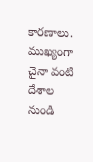కారణాలు. ముఖ్యంగా చైనా వంటి దేశాల నుండి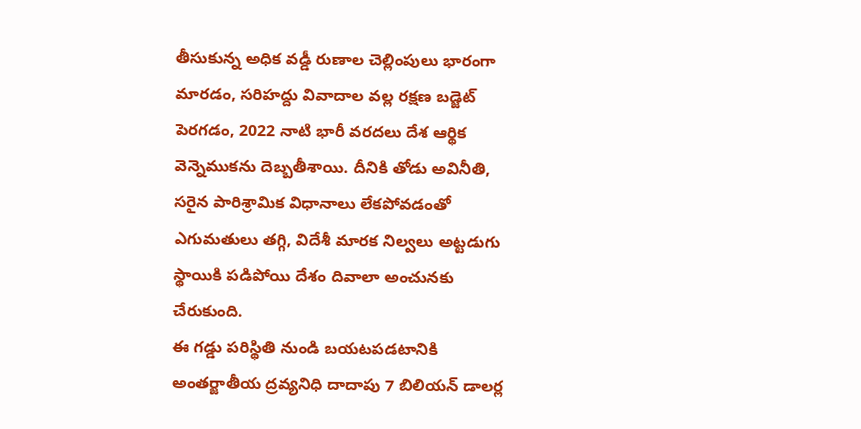తీసుకున్న అధిక వడ్డీ రుణాల చెల్లింపులు భారంగా మారడం, సరిహద్దు వివాదాల వల్ల రక్షణ బడ్జెట్ పెరగడం, 2022 నాటి భారీ వరదలు దేశ ఆర్థిక వెన్నెముకను దెబ్బతీశాయి. దీనికి తోడు అవినీతి, సరైన పారిశ్రామిక విధానాలు లేకపోవడంతో ఎగుమతులు తగ్గి, విదేశీ మారక నిల్వలు అట్టడుగు స్థాయికి పడిపోయి దేశం దివాలా అంచునకు చేరుకుంది.
ఈ గడ్డు పరిస్థితి నుండి బయటపడటానికి అంతర్జాతీయ ద్రవ్యనిధి దాదాపు 7 బిలియన్ డాలర్ల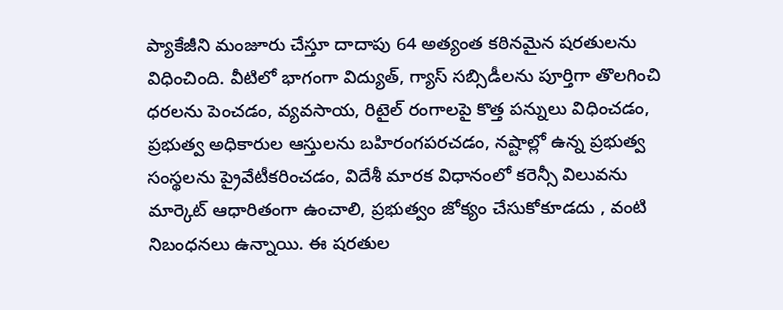ప్యాకేజీని మంజూరు చేస్తూ దాదాపు 64 అత్యంత కఠినమైన షరతులను విధించింది. వీటిలో భాగంగా విద్యుత్, గ్యాస్ సబ్సిడీలను పూర్తిగా తొలగించి ధరలను పెంచడం, వ్యవసాయ, రిటైల్ రంగాలపై కొత్త పన్నులు విధించడం, ప్రభుత్వ అధికారుల ఆస్తులను బహిరంగపరచడం, నష్టాల్లో ఉన్న ప్రభుత్వ సంస్థలను ప్రైవేటీకరించడం, విదేశీ మారక విధానంలో కరెన్సీ విలువను మార్కెట్ ఆధారితంగా ఉంచాలి, ప్రభుత్వం జోక్యం చేసుకోకూడదు , వంటి నిబంధనలు ఉన్నాయి. ఈ షరతుల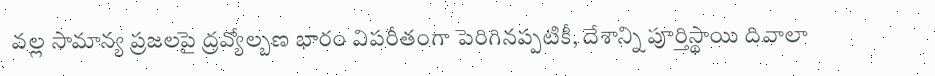వల్ల సామాన్య ప్రజలపై ద్రవ్యోల్బణ భారం విపరీతంగా పెరిగినప్పటికీ, దేశాన్ని పూర్తిస్థాయి దివాలా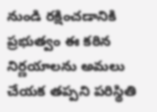నుండి రక్షించడానికి ప్రభుత్వం ఈ కఠిన నిర్ణయాలను అమలు చేయక తప్పని పరిస్థితి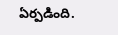ఏర్పడింది.